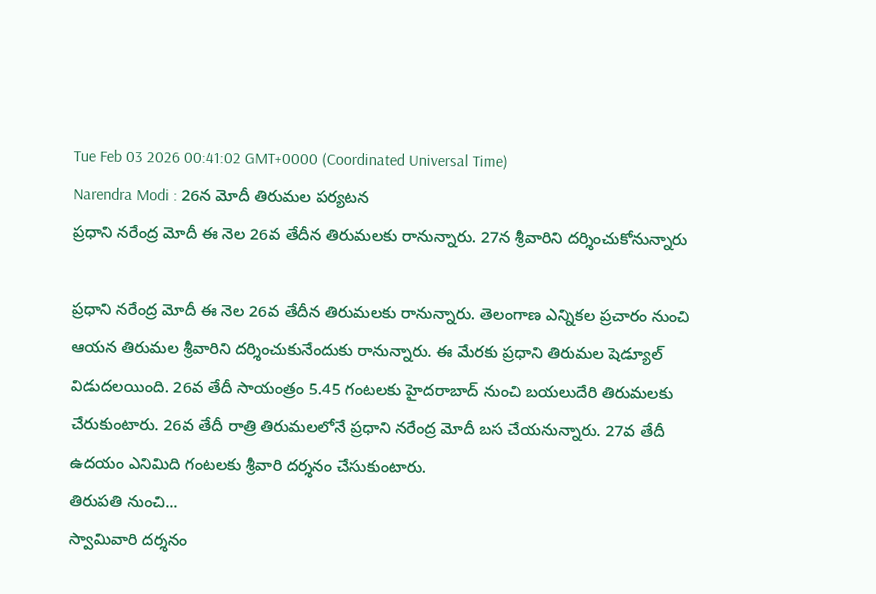Tue Feb 03 2026 00:41:02 GMT+0000 (Coordinated Universal Time)
Narendra Modi : 26న మోదీ తిరుమల పర్యటన
ప్రధాని నరేంద్ర మోదీ ఈ నెల 26వ తేదీన తిరుమలకు రానున్నారు. 27న శ్రీవారిని దర్శించుకోనున్నారు

ప్రధాని నరేంద్ర మోదీ ఈ నెల 26వ తేదీన తిరుమలకు రానున్నారు. తెలంగాణ ఎన్నికల ప్రచారం నుంచి ఆయన తిరుమల శ్రీవారిని దర్శించుకునేందుకు రానున్నారు. ఈ మేరకు ప్రధాని తిరుమల షెడ్యూల్ విడుదలయింది. 26వ తేదీ సాయంత్రం 5.45 గంటలకు హైదరాబాద్ నుంచి బయలుదేరి తిరుమలకు చేరుకుంటారు. 26వ తేదీ రాత్రి తిరుమలలోనే ప్రధాని నరేంద్ర మోదీ బస చేయనున్నారు. 27వ తేదీ ఉదయం ఎనిమిది గంటలకు శ్రీవారి దర్శనం చేసుకుంటారు.
తిరుపతి నుంచి...
స్వామివారి దర్శనం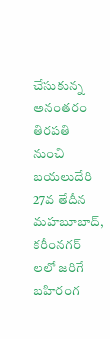చేసుకున్న అనంతరం తిరపతి నుంచి బయలుదేరి 27వ తేదీన మహబూబాద్, కరీంనగర్ లలో జరిగే బహిరంగ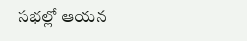సభల్లో ఆయన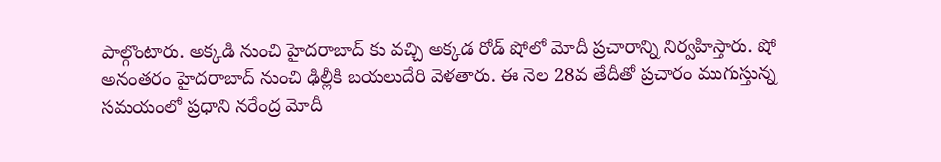పాల్గొంటారు. అక్కడి నుంచి హైదరాబాద్ కు వచ్చి అక్కడ రోడ్ షోలో మోదీ ప్రచారాన్ని నిర్వహిస్తారు. షో అనంతరం హైదరాబాద్ నుంచి ఢిల్లీకి బయలుదేరి వెళతారు. ఈ నెల 28వ తేదీతో ప్రచారం ముగుస్తున్న సమయంలో ప్రధాని నరేంద్ర మోదీ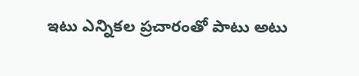ఇటు ఎన్నికల ప్రచారంతో పాటు అటు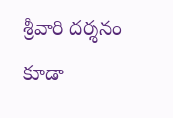శ్రీవారి దర్శనం కూడా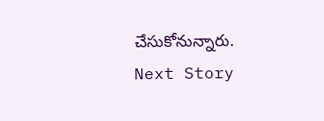చేసుకోనున్నారు.
Next Story